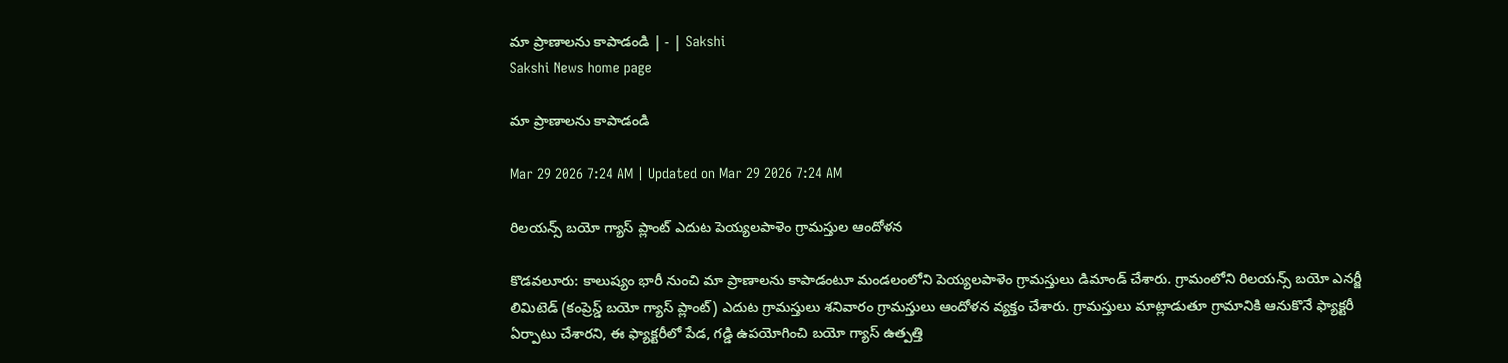మా ప్రాణాలను కాపాడండి | - | Sakshi
Sakshi News home page

మా ప్రాణాలను కాపాడండి

Mar 29 2026 7:24 AM | Updated on Mar 29 2026 7:24 AM

రిలయన్స్‌ బయో గ్యాస్‌ ప్లాంట్‌ ఎదుట పెయ్యలపాళెం గ్రామస్తుల ఆందోళన

కొడవలూరు: కాలుష్యం భారీ నుంచి మా ప్రాణాలను కాపాడంటూ మండలంలోని పెయ్యలపాళెం గ్రామస్తులు డిమాండ్‌ చేశారు. గ్రామంలోని రిలయన్స్‌ బయో ఎనర్జీ లిమిటెడ్‌ (కంప్రెస్డ్‌ బయో గ్యాస్‌ ప్లాంట్‌) ఎదుట గ్రామస్తులు శనివారం గ్రామస్తులు ఆందోళన వ్యక్తం చేశారు. గ్రామస్తులు మాట్లాడుతూ గ్రామానికి ఆనుకొనే ఫ్యాక్టరీ ఏర్పాటు చేశారని, ఈ ఫ్యాక్టరీలో పేడ, గడ్డి ఉపయోగించి బయో గ్యాస్‌ ఉత్పత్తి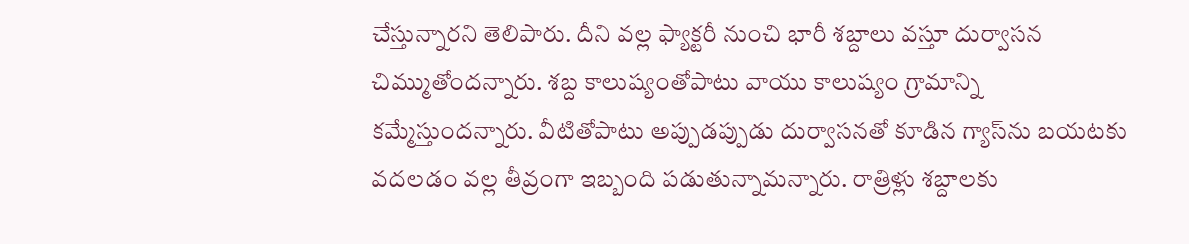చేస్తున్నారని తెలిపారు. దీని వల్ల ఫ్యాక్టరీ నుంచి భారీ శబ్దాలు వస్తూ దుర్వాసన చిమ్ముతోందన్నారు. శబ్ద కాలుష్యంతోపాటు వాయు కాలుష్యం గ్రామాన్ని కమ్మేస్తుందన్నారు. వీటితోపాటు అప్పుడప్పుడు దుర్వాసనతో కూడిన గ్యాస్‌ను బయటకు వదలడం వల్ల తీవ్రంగా ఇబ్బంది పడుతున్నామన్నారు. రాత్రిళ్లు శబ్దాలకు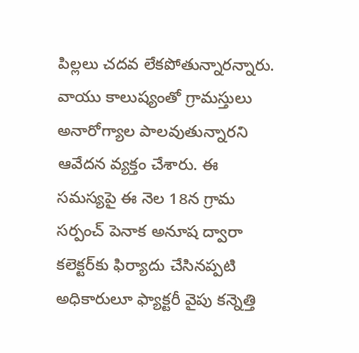పిల్లలు చదవ లేకపోతున్నారన్నారు. వాయు కాలుష్యంతో గ్రామస్తులు అనారోగ్యాల పాలవుతున్నారని ఆవేదన వ్యక్తం చేశారు. ఈ సమస్యపై ఈ నెల 18న గ్రామ సర్పంచ్‌ పెనాక అనూష ద్వారా కలెక్టర్‌కు ఫిర్యాదు చేసినప్పటి అధికారులూ ఫ్యాక్టరీ వైపు కన్నెత్తి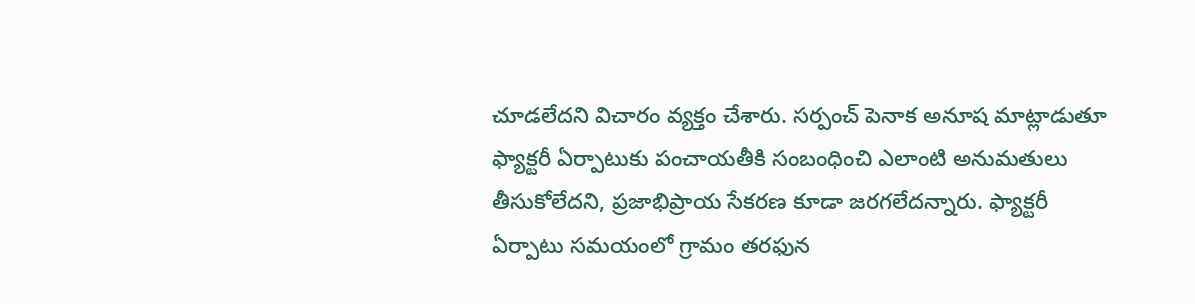చూడలేదని విచారం వ్యక్తం చేశారు. సర్పంచ్‌ పెనాక అనూష మాట్లాడుతూ ఫ్యాక్టరీ ఏర్పాటుకు పంచాయతీకి సంబంధించి ఎలాంటి అనుమతులు తీసుకోలేదని, ప్రజాభిప్రాయ సేకరణ కూడా జరగలేదన్నారు. ఫ్యాక్టరీ ఏర్పాటు సమయంలో గ్రామం తరఫున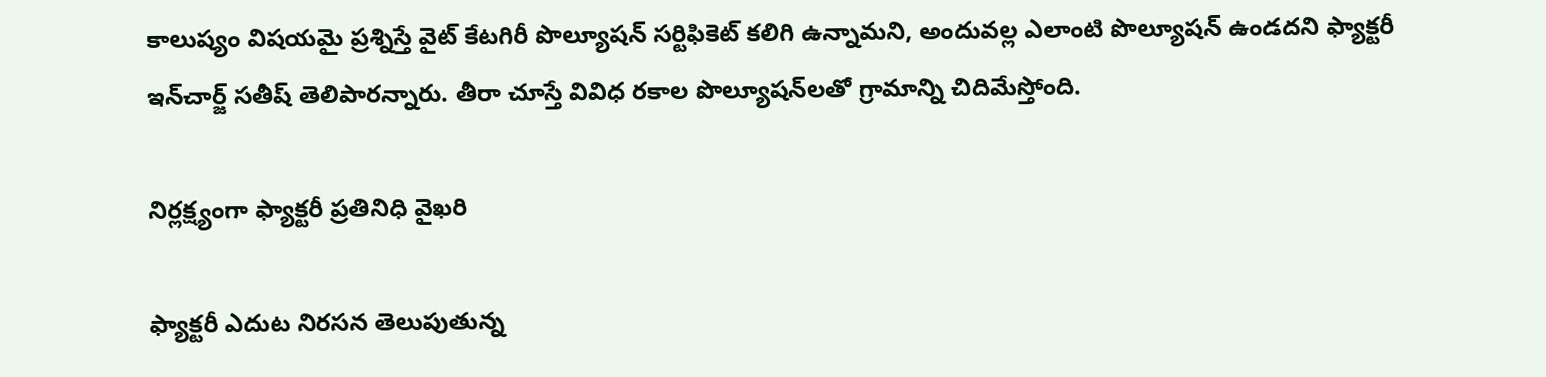కాలుష్యం విషయమై ప్రశ్నిస్తే వైట్‌ కేటగిరీ పొల్యూషన్‌ సర్టిఫికెట్‌ కలిగి ఉన్నామని, అందువల్ల ఎలాంటి పొల్యూషన్‌ ఉండదని ఫ్యాక్టరీ ఇన్‌చార్జ్‌ సతీష్‌ తెలిపారన్నారు. తీరా చూస్తే వివిధ రకాల పొల్యూషన్‌లతో గ్రామాన్ని చిదిమేస్తోంది.

నిర్లక్ష్యంగా ఫ్యాక్టరీ ప్రతినిధి వైఖరి

ఫ్యాక్టరీ ఎదుట నిరసన తెలుపుతున్న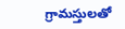గ్రామస్తులతో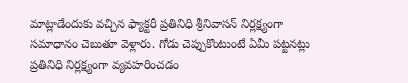మాట్లాడేందుకు వచ్చిన ఫ్యాక్టరీ ప్రతినిధి శ్రీనివాసన్‌ నిర్లక్ష్యంగా సమాధానం చెబుతూ వెళ్లారు. గోడు చెప్పుకొంటుంటే ఏమీ పట్టనట్లు ప్రతినిధి నిర్లక్ష్యంగా వ్యవహరించడం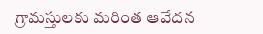గ్రామస్తులకు మరింత ఆవేదన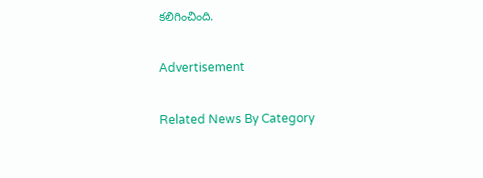కలిగించింది.

Advertisement

Related News By Category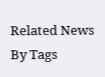Related News By Tags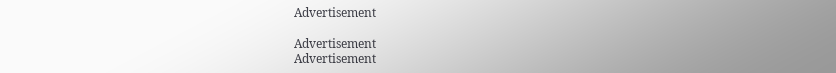Advertisement

Advertisement
Advertisement